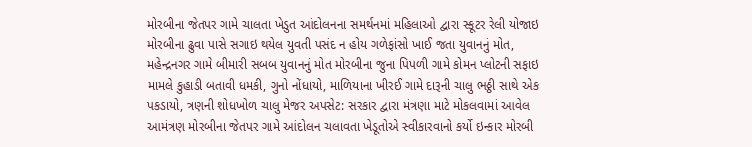મોરબીના જેતપર ગામે ચાલતા ખેડુત આંદોલનના સમર્થનમાં મહિલાઓ દ્વારા સ્કૂટર રેલી યોજાઇ મોરબીના ઢુવા પાસે સગાઇ થયેલ યુવતી પસંદ ન હોય ગળેફાંસો ખાઈ જતા યુવાનનું મોત, મહેન્દ્રનગર ગામે બીમારી સબબ યુવાનનું મોત મોરબીના જુના પિપળી ગામે કોમન પ્લોટની સફાઇ મામલે કુહાડી બતાવી ધમકી, ગુનો નોંધાયો, માળિયાના ખીરઈ ગામે દારૂની ચાલુ ભઠ્ઠી સાથે એક પકડાયો, ત્રણની શોધખોળ ચાલુ મેજર અપસેટ: સરકાર દ્વારા મંત્રણા માટે મોકલવામાં આવેલ આમંત્રણ મોરબીના જેતપર ગામે આંદોલન ચલાવતા ખેડૂતોએ સ્વીકારવાનો કર્યો ઇન્કાર મોરબી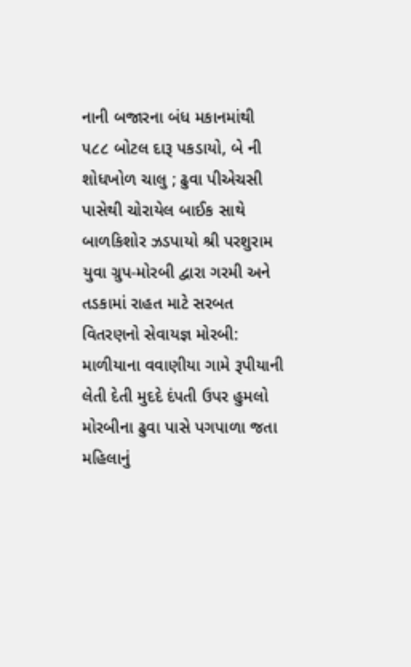નાની બજારના બંધ મકાનમાંથી ૫૮૮ બોટલ દારૂ પકડાયો, બે ની શોધખોળ ચાલુ ; ઢુવા પીએચસી પાસેથી ચોરાયેલ બાઈક સાથે બાળકિશોર ઝડપાયો શ્રી પરશુરામ યુવા ગ્રુપ-મોરબી દ્વારા ગરમી અને તડકામાં રાહત માટે સરબત વિતરણનો સેવાયજ્ઞ મોરબી: માળીયાના વવાણીયા ગામે રૂપીયાની લેતી દેતી મુદદે દંપતી ઉપર હુમલો મોરબીના ઢુવા પાસે પગપાળા જતા મહિલાનું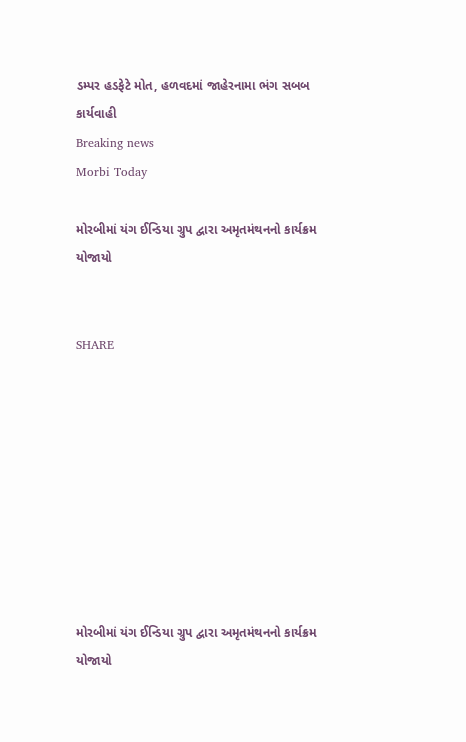ડમ્પર હડફેટે મોત, હળવદમાં જાહેરનામા ભંગ સબબ કાર્યવાહી
Breaking news
Morbi Today

મોરબીમાં યંગ ઈન્ડિયા ગ્રુપ દ્વારા અમૃતમંથનનો કાર્યક્રમ યોજાયો


SHARE









મોરબીમાં યંગ ઈન્ડિયા ગ્રુપ દ્વારા અમૃતમંથનનો કાર્યક્રમ યોજાયો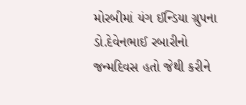મોરબીમાં યંગ ઈન્ડિયા ગ્રુપના ડો.દેવેનભાઈ રબારીનો જન્મદિવસ હતો જેથી કરીને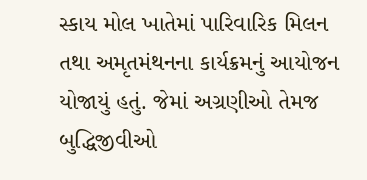સ્કાય મોલ ખાતેમાં પારિવારિક મિલન તથા અમૃતમંથનના કાર્યક્રમનું આયોજન યોજાયું હતું. જેમાં અગ્રણીઓ તેમજ બુદ્ધિજીવીઓ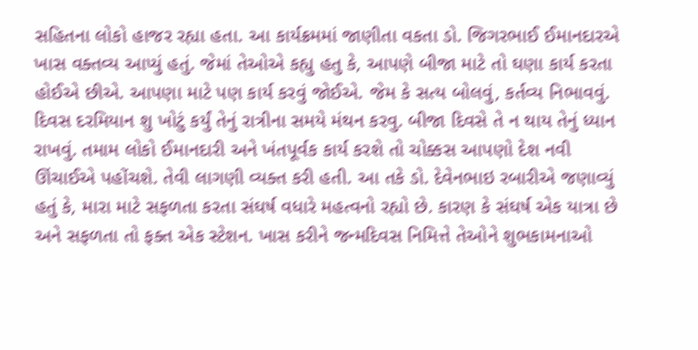સહિતના લોકો હાજર રહ્યા હતા. આ કાર્યક્રમમાં જાણીતા વકતા ડો. જિગરભાઈ ઈમાનદારએ ખાસ વક્તવ્ય આપ્યું હતું. જેમાં તેઓએ કહ્યુ હતુ કે, આપણે બીજા માટે તો ઘણા કાર્ય કરતા હોઈએ છીએ. આપણા માટે પણ કાર્ય કરવું જોઈએ. જેમ કે સત્ય બોલવું, કર્તવ્ય નિભાવવું. દિવસ દરમિયાન શુ ખોટું કર્યું તેનું રાત્રીના સમયે મંથન કરવુ. બીજા દિવસે તે ન થાય તેનું ધ્યાન રાખવું. તમામ લોકો ઈમાનદારી અને ખંતપૂર્વક કાર્ય કરશે તો ચોક્કસ આપણો દેશ નવી ઊંચાઈએ પહોંચશે. તેવી લાગણી વ્યક્ત કરી હતી. આ તકે ડો. દેવેનભાઇ રબારીએ જણાવ્યું હતું કે, મારા માટે સફળતા કરતા સંઘર્ષ વધારે મહત્વનો રહ્યો છે. કારણ કે સંઘર્ષ એક યાત્રા છે અને સફળતા તો ફક્ત એક સ્ટેશન. ખાસ કરીને જન્મદિવસ નિમિત્તે તેઓને શુભકામનાઓ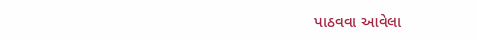પાઠવવા આવેલા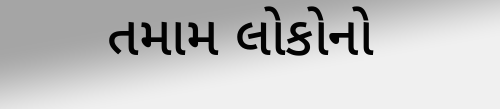તમામ લોકોનો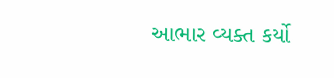આભાર વ્યક્ત કર્યો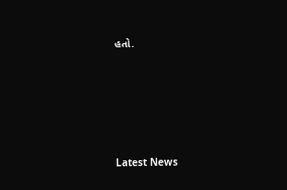હતો.






Latest News